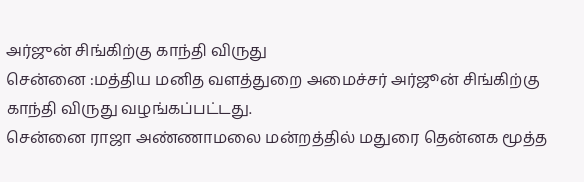அர்ஜுன் சிங்கிற்கு காந்தி விருது
சென்னை :மத்திய மனித வளத்துறை அமைச்சர் அர்ஜூன் சிங்கிற்கு காந்தி விருது வழங்கப்பட்டது.
சென்னை ராஜா அண்ணாமலை மன்றத்தில் மதுரை தென்னக மூத்த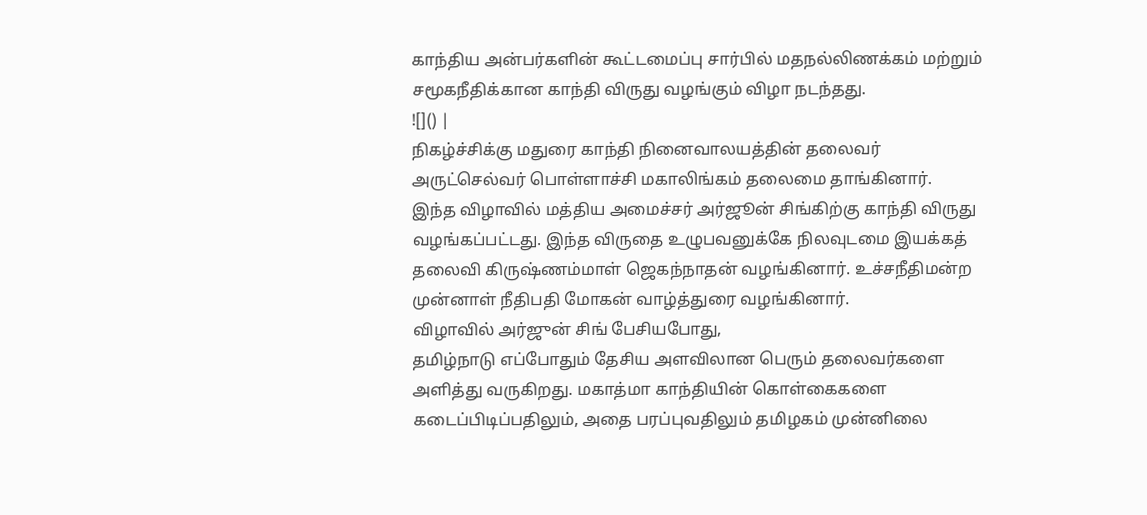காந்திய அன்பர்களின் கூட்டமைப்பு சார்பில் மதநல்லிணக்கம் மற்றும் சமூகநீதிக்கான காந்தி விருது வழங்கும் விழா நடந்தது.
![]() |
நிகழ்ச்சிக்கு மதுரை காந்தி நினைவாலயத்தின் தலைவர் அருட்செல்வர் பொள்ளாச்சி மகாலிங்கம் தலைமை தாங்கினார்.
இந்த விழாவில் மத்திய அமைச்சர் அர்ஜூன் சிங்கிற்கு காந்தி விருது வழங்கப்பட்டது. இந்த விருதை உழுபவனுக்கே நிலவுடமை இயக்கத் தலைவி கிருஷ்ணம்மாள் ஜெகந்நாதன் வழங்கினார். உச்சநீதிமன்ற முன்னாள் நீதிபதி மோகன் வாழ்த்துரை வழங்கினார்.
விழாவில் அர்ஜுன் சிங் பேசியபோது,
தமிழ்நாடு எப்போதும் தேசிய அளவிலான பெரும் தலைவர்களை அளித்து வருகிறது. மகாத்மா காந்தியின் கொள்கைகளை கடைப்பிடிப்பதிலும், அதை பரப்புவதிலும் தமிழகம் முன்னிலை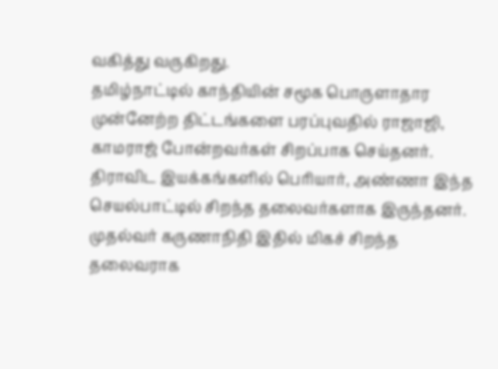வகித்து வருகிறது.
தமிழ்நாட்டில் காந்தியின் சமூக பொருளாதார முன்னேற்ற திட்டங்களை பரப்புவதில் ராஜாஜி, காமராஜ் போன்றவர்கள் சிறப்பாக செய்தனர். திராவிட இயக்கங்களில் பெரியார், அண்ணா இந்த செயல்பாட்டில் சிறந்த தலைவர்களாக இருந்தனர். முதல்வர் கருணாநிதி இதில் மிகச் சிறந்த தலைவராக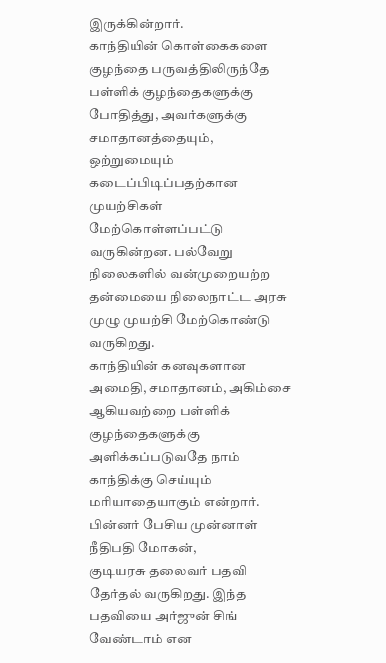இருக்கின்றார்.
காந்தியின் கொள்கைகளை குழந்தை பருவத்திலிருந்தே பள்ளிக் குழந்தைகளுக்கு போதித்து, அவர்களுக்கு சமாதானத்தையும், ஒற்றுமையும் கடைப்பிடிப்பதற்கான முயற்சிகள் மேற்கொள்ளப்பட்டு வருகின்றன. பல்வேறு நிலைகளில் வன்முறையற்ற தன்மையை நிலைநாட்ட அரசு முழு முயற்சி மேற்கொண்டு வருகிறது.
காந்தியின் கனவுகளான அமைதி, சமாதானம், அகிம்சை ஆகியவற்றை பள்ளிக் குழந்தைகளுக்கு அளிக்கப்படுவதே நாம் காந்திக்கு செய்யும் மரியாதையாகும் என்றார்.
பின்னர் பேசிய முன்னாள் நீதிபதி மோகன்,
குடியரசு தலைவர் பதவி தேர்தல் வருகிறது. இந்த பதவியை அர்ஜுன் சிங் வேண்டாம் என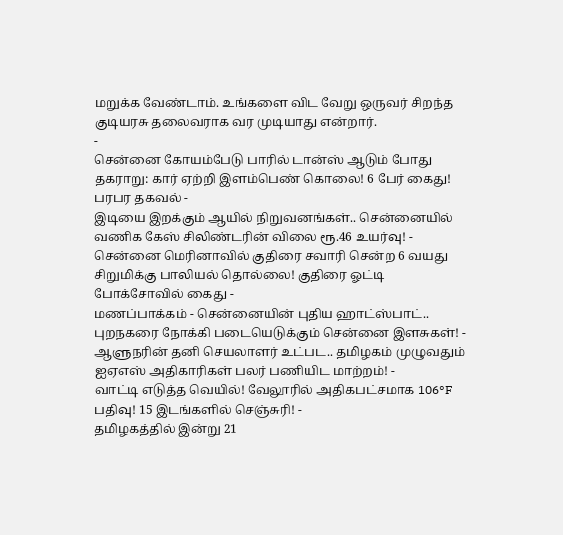மறுக்க வேண்டாம். உங்களை விட வேறு ஒருவர் சிறந்த குடியரசு தலைவராக வர முடியாது என்றார்.
-
சென்னை கோயம்பேடு பாரில் டான்ஸ் ஆடும் போது தகராறு: கார் ஏற்றி இளம்பெண் கொலை! 6 பேர் கைது! பரபர தகவல் -
இடியை இறக்கும் ஆயில் நிறுவனங்கள்.. சென்னையில் வணிக கேஸ் சிலிண்டரின் விலை ரூ.46 உயர்வு! -
சென்னை மெரினாவில் குதிரை சவாரி சென்ற 6 வயது சிறுமிக்கு பாலியல் தொல்லை! குதிரை ஓட்டி போக்சோவில் கைது -
மணப்பாக்கம் - சென்னையின் புதிய ஹாட்ஸ்பாட்.. புறநகரை நோக்கி படையெடுக்கும் சென்னை இளசுகள்! -
ஆளுநரின் தனி செயலாளர் உட்பட.. தமிழகம் முழுவதும் ஐஏஎஸ் அதிகாரிகள் பலர் பணியிட மாற்றம்! -
வாட்டி எடுத்த வெயில்! வேலூரில் அதிகபட்சமாக 106°F பதிவு! 15 இடங்களில் செஞ்சுரி! -
தமிழகத்தில் இன்று 21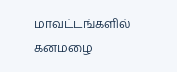மாவட்டங்களில் கனமழை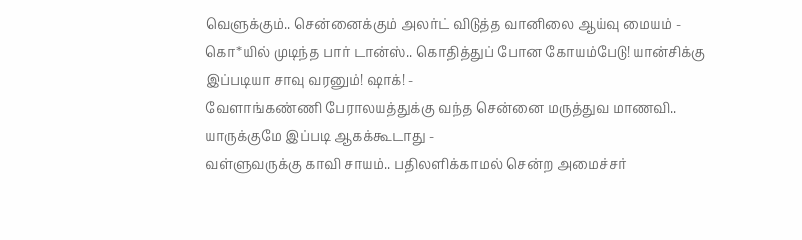வெளுக்கும்.. சென்னைக்கும் அலர்ட் விடுத்த வானிலை ஆய்வு மையம் -
கொ*யில் முடிந்த பார் டான்ஸ்.. கொதித்துப் போன கோயம்பேடு! யான்சிக்கு இப்படியா சாவு வரனும்! ஷாக்! -
வேளாங்கண்ணி பேராலயத்துக்கு வந்த சென்னை மருத்துவ மாணவி.. யாருக்குமே இப்படி ஆகக்கூடாது -
வள்ளுவருக்கு காவி சாயம்.. பதிலளிக்காமல் சென்ற அமைச்சர்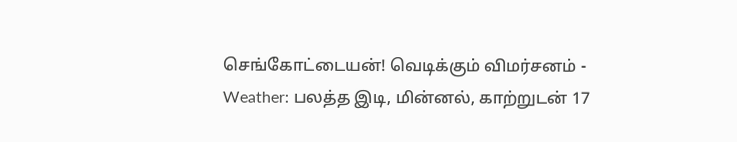செங்கோட்டையன்! வெடிக்கும் விமர்சனம் -
Weather: பலத்த இடி, மின்னல், காற்றுடன் 17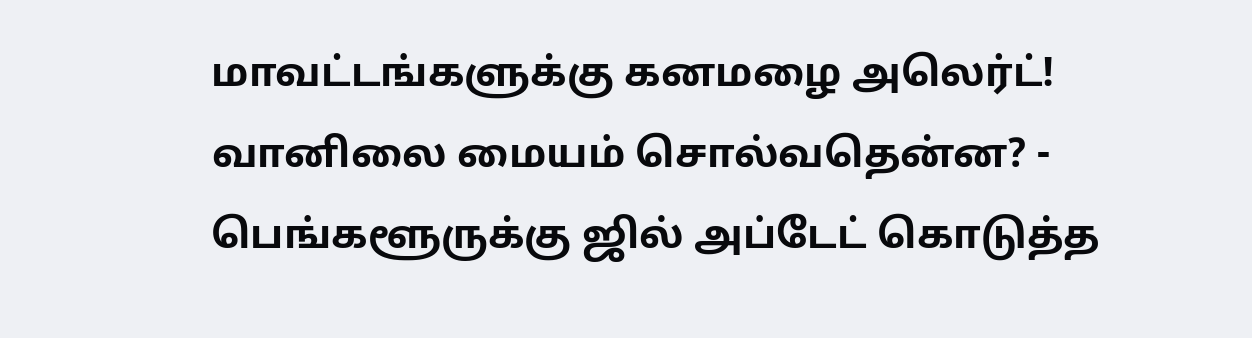மாவட்டங்களுக்கு கனமழை அலெர்ட்! வானிலை மையம் சொல்வதென்ன? -
பெங்களூருக்கு ஜில் அப்டேட் கொடுத்த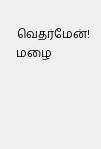வெதர்மேன்! மழை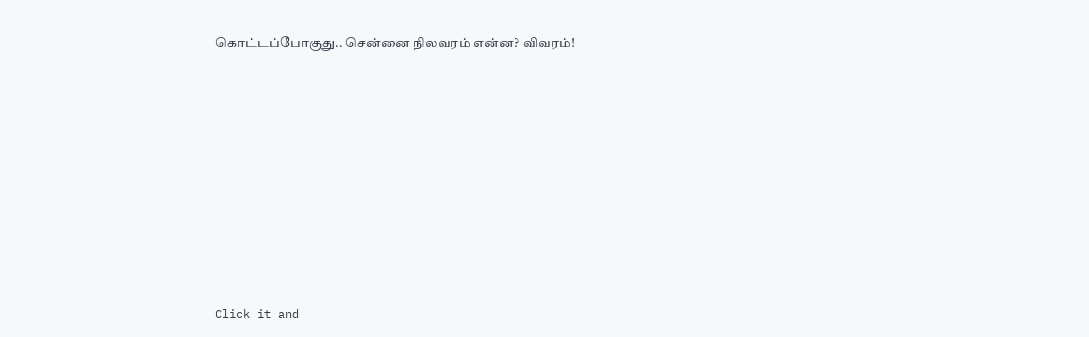கொட்டப்போகுது.. சென்னை நிலவரம் என்ன? விவரம்!













Click it and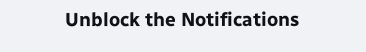Unblock the Notifications